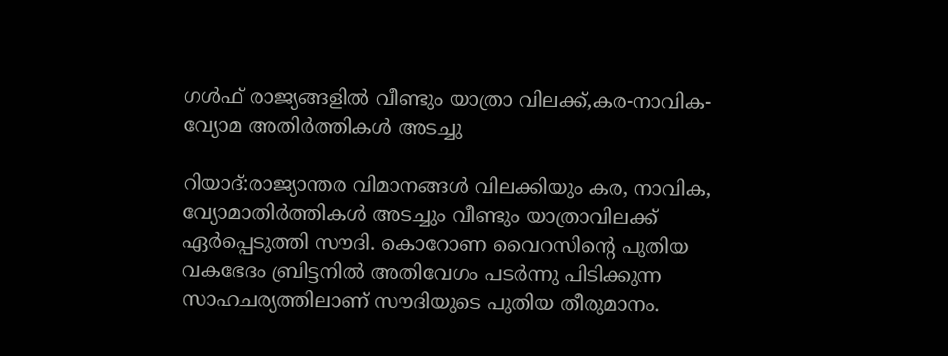ഗള്‍ഫ് രാജ്യങ്ങളില്‍ വീണ്ടും യാത്രാ വിലക്ക്,കര-നാവിക-വ്യോമ അതിര്‍ത്തികള്‍ അടച്ചു

റിയാദ്:രാജ്യാന്തര വിമാനങ്ങള്‍ വിലക്കിയും കര, നാവിക, വ്യോമാതിര്‍ത്തികള്‍ അടച്ചും വീണ്ടും യാത്രാവിലക്ക് ഏര്‍പ്പെടുത്തി സൗദി. കൊറോണ വൈറസിന്റെ പുതിയ വകഭേദം ബ്രിട്ടനില്‍ അതിവേഗം പടര്‍ന്നു പിടിക്കുന്ന സാഹചര്യത്തിലാണ് സൗദിയുടെ പുതിയ തീരുമാനം.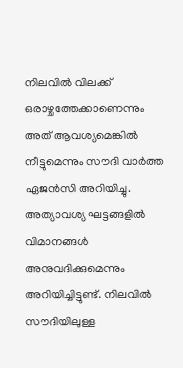നിലവില്‍ വിലക്ക് ഒരാഴ്ചത്തേക്കാണെന്നും അത് ആവശ്യമെങ്കില്‍ നീട്ടുമെന്നും സൗദി വാര്‍ത്ത ഏജന്‍സി അറിയിച്ചു. അത്യാവശ്യ ഘട്ടങ്ങളില്‍ വിമാനങ്ങള്‍ അനുവദിക്കുമെന്നും അറിയിച്ചിട്ടുണ്ട്. നിലവില്‍ സൗദിയിലുള്ള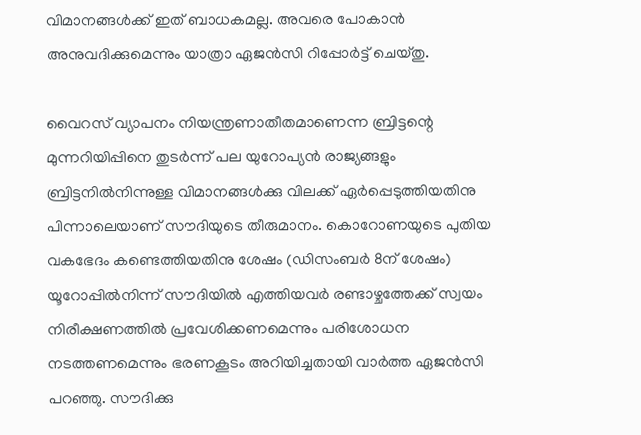വിമാനങ്ങള്‍ക്ക് ഇത് ബാധകമല്ല. അവരെ പോകാന്‍ അനുവദിക്കുമെന്നും യാത്രാ ഏജന്‍സി റിപ്പോര്‍ട്ട് ചെയ്തു.

വൈറസ് വ്യാപനം നിയന്ത്രണാതീതമാണെന്ന ബ്രിട്ടന്റെ മുന്നറിയിപ്പിനെ തുടര്‍ന്ന് പല യുറോപ്യന്‍ രാജ്യങ്ങളും ബ്രിട്ടനില്‍നിന്നുള്ള വിമാനങ്ങള്‍ക്കു വിലക്ക് ഏര്‍പ്പെടുത്തിയതിനു പിന്നാലെയാണ് സൗദിയുടെ തീരുമാനം. കൊറോണയുടെ പുതിയ വകഭേദം കണ്ടെത്തിയതിനു ശേഷം (ഡിസംബര്‍ 8ന് ശേഷം) യൂറോപ്പില്‍നിന്ന് സൗദിയില്‍ എത്തിയവര്‍ രണ്ടാഴ്ചത്തേക്ക് സ്വയം നിരീക്ഷണത്തില്‍ പ്രവേശിക്കണമെന്നും പരിശോധന നടത്തണമെന്നും ഭരണകൂടം അറിയിച്ചതായി വാര്‍ത്ത ഏജന്‍സി പറഞ്ഞു. സൗദിക്കു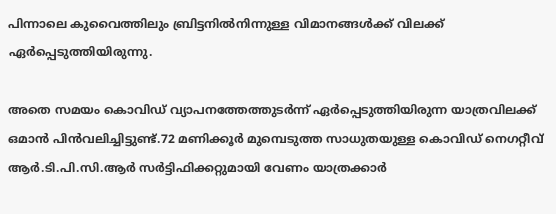പിന്നാലെ കുവൈത്തിലും ബ്രിട്ടനില്‍നിന്നുള്ള വിമാനങ്ങള്‍ക്ക് വിലക്ക് ഏര്‍പ്പെടുത്തിയിരുന്നു.

അതെ സമയം കൊവിഡ് വ്യാപനത്തേത്തുടര്‍ന്ന് ഏര്‍പ്പെടുത്തിയിരുന്ന യാത്രവിലക്ക് ഒമാന്‍ പിന്‍വലിച്ചിട്ടുണ്ട്.72 മണിക്കൂര്‍ മുമ്പെടുത്ത സാധുതയുള്ള കൊവിഡ് നെഗറ്റീവ് ആര്‍.ടി.പി.സി.ആര്‍ സര്‍ട്ടിഫിക്കറ്റുമായി വേണം യാത്രക്കാര്‍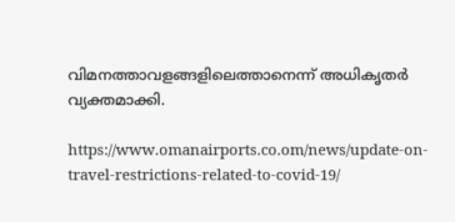വിമനത്താവളങ്ങളിലെത്താനെന്ന് അധികൃതര്‍ വ്യക്തമാക്കി.

https://www.omanairports.co.om/news/update-on-travel-restrictions-related-to-covid-19/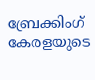ബ്രേക്കിംഗ് കേരളയുടെ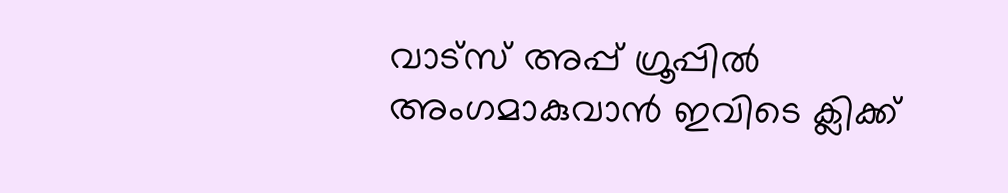വാട്സ് അപ്പ് ഗ്രൂപ്പിൽ അംഗമാകുവാൻ ഇവിടെ ക്ലിക്ക്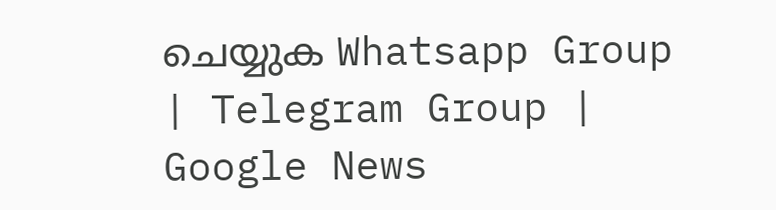ചെയ്യുക Whatsapp Group | Telegram Group | Google News